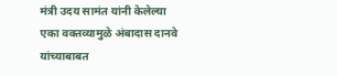मंत्री उदय सामंत यांनी केलेल्या एका वक्तव्यामुळे अंबादास दानवे यांच्याबाबत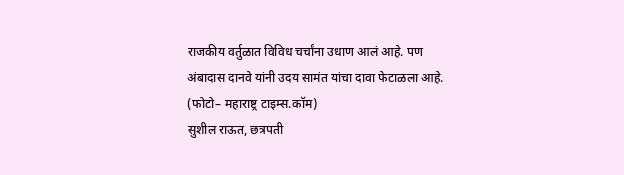राजकीय वर्तुळात विविध चर्चांना उधाण आलं आहे. पण अंबादास दानवे यांनी उदय सामंत यांचा दावा फेटाळला आहे.
(फोटो– महाराष्ट्र टाइम्स.कॉम)
सुशील राऊत, छत्रपती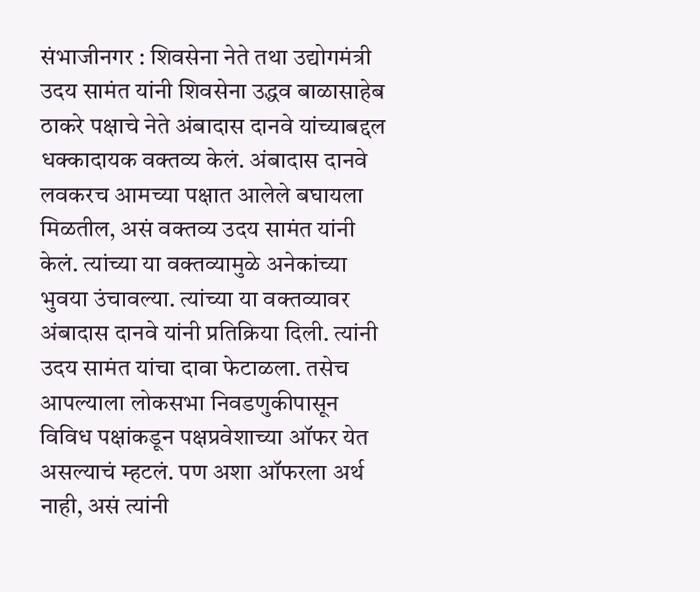संभाजीनगर : शिवसेना नेते तथा उद्योगमंत्री उदय सामंत यांनी शिवसेना उद्धव बाळासाहेब ठाकरे पक्षाचे नेते अंबादास दानवे यांच्याबद्दल धक्कादायक वक्तव्य केलं. अंबादास दानवे लवकरच आमच्या पक्षात आलेले बघायला मिळतील, असं वक्तव्य उदय सामंत यांनी केलं. त्यांच्या या वक्तव्यामुळे अनेकांच्या भुवया उंचावल्या. त्यांच्या या वक्तव्यावर अंबादास दानवे यांनी प्रतिक्रिया दिली. त्यांनी उदय सामंत यांचा दावा फेटाळला. तसेच आपल्याला लोकसभा निवडणुकीपासून विविध पक्षांकडून पक्षप्रवेशाच्या ऑफर येत असल्याचं म्हटलं. पण अशा ऑफरला अर्थ नाही, असं त्यांनी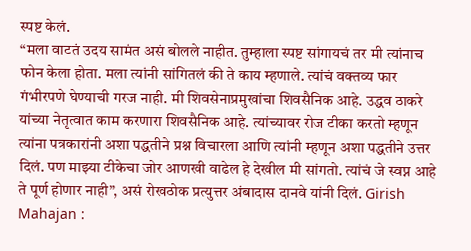स्पष्ट केलं.
“मला वाटतं उदय सामंत असं बोलले नाहीत. तुम्हाला स्पष्ट सांगायचं तर मी त्यांनाच फोन केला होता. मला त्यांनी सांगितलं की ते काय म्हणाले. त्यांचं वक्तव्य फार गंभीरपणे घेण्याची गरज नाही. मी शिवसेनाप्रमुखांचा शिवसैनिक आहे. उद्धव ठाकरे यांच्या नेतृत्वात काम करणारा शिवसैनिक आहे. त्यांच्यावर रोज टीका करतो म्हणून त्यांना पत्रकारांनी अशा पद्धतीने प्रश्न विचारला आणि त्यांनी म्हणून अशा पद्धतीने उत्तर दिलं. पण माझ्या टीकेचा जोर आणखी वाढेल हे देखील मी सांगतो. त्यांचं जे स्वप्न आहे ते पूर्ण होणार नाही”, असं रोखठोक प्रत्युत्तर अंबादास दानवे यांनी दिलं. Girish Mahajan :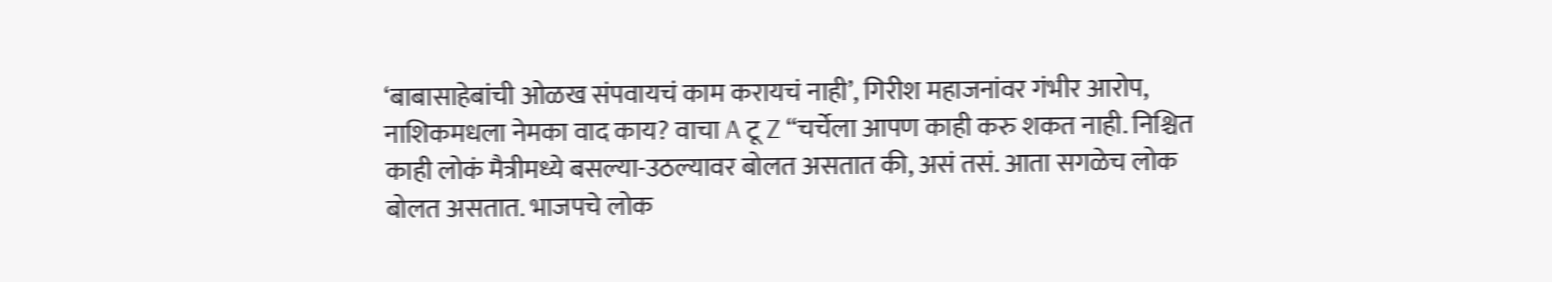‘बाबासाहेबांची ओळख संपवायचं काम करायचं नाही’, गिरीश महाजनांवर गंभीर आरोप, नाशिकमधला नेमका वाद काय? वाचा A टू Z “चर्चेला आपण काही करु शकत नाही. निश्चित काही लोकं मैत्रीमध्ये बसल्या-उठल्यावर बोलत असतात की, असं तसं. आता सगळेच लोक बोलत असतात. भाजपचे लोक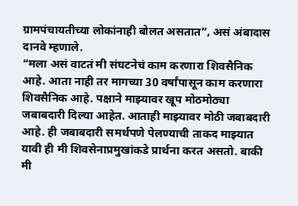ग्रामपंचायतीच्या लोकांनाही बोलत असतात”, असं अंबादास दानवे म्हणाले.
“मला असं वाटतं मी संघटनेचं काम करणारा शिवसैनिक आहे. आता नाही तर मागच्या 30 वर्षांपासून काम करणारा शिवसैनिक आहे. पक्षाने माझ्यावर खूप मोठमोठ्या जबाबदारी दिल्या आहेत. आताही माझ्यावर मोठी जबाबदारी आहे. ही जबाबदारी समर्थपणे पेलण्याची ताकद माझ्यात यावी ही मी शिवसेनाप्रमुखांकडे प्रार्थना करत असतो. बाकी मी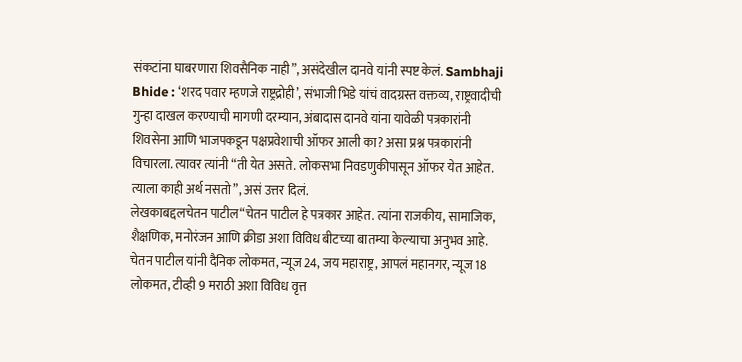संकटांना घाबरणारा शिवसैनिक नाही”, असंदेखील दानवे यांनी स्पष्ट केलं. Sambhaji Bhide : ‘शरद पवार म्हणजे राष्ट्रद्रोही’, संभाजी भिडे यांचं वादग्रस्त वक्तव्य, राष्ट्रवादीची गुन्हा दाखल करण्याची मागणी दरम्यान, अंबादास दानवे यांना यावेळी पत्रकारांनी शिवसेना आणि भाजपकडून पक्षप्रवेशाची ऑफर आली का? असा प्रश्न पत्रकारांनी विचारला. त्यावर त्यांनी “ती येत असते. लोकसभा निवडणुकीपासून ऑफर येत आहेत. त्याला काही अर्थ नसतो”, असं उत्तर दिलं.
लेखकाबद्दलचेतन पाटील“चेतन पाटील हे पत्रकार आहेत. त्यांना राजकीय, सामाजिक, शैक्षणिक, मनोरंजन आणि क्रीडा अशा विविध बीटच्या बातम्या केल्याचा अनुभव आहे. चेतन पाटील यांनी दैनिक लोकमत, न्यूज 24, जय महाराष्ट्र, आपलं महानगर, न्यूज 18 लोकमत, टीव्ही 9 मराठी अशा विविध वृत्त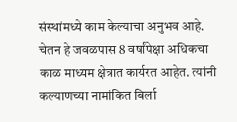संस्थांमध्ये काम केल्याचा अनुभव आहे. चेतन हे जवळपास 8 वर्षांपेक्षा अधिकचा काळ माध्यम क्षेत्रात कार्यरत आहेत. त्यांनी कल्याणच्या नामांकित बिर्ला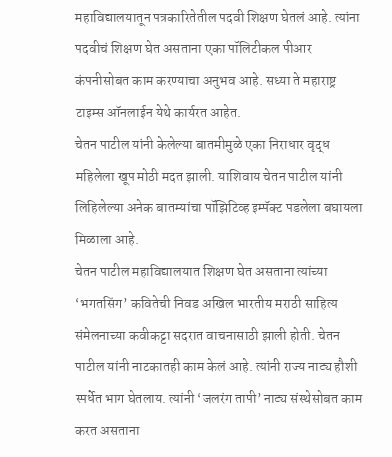महाविद्यालयातून पत्रकारितेतील पदवी शिक्षण घेतलं आहे. त्यांना पदवीचं शिक्षण घेत असताना एका पॉलिटीकल पीआर कंपनीसोबत काम करण्याचा अनुभव आहे. सध्या ते महाराष्ट्र टाइम्स ऑनलाईन येथे कार्यरत आहेत.
चेतन पाटील यांनी केलेल्या बातमीमुळे एका निराधार वृद्ध महिलेला खूप मोठी मदत झाली. याशिवाय चेतन पाटील यांनी लिहिलेल्या अनेक बातम्यांचा पॉझिटिव्ह इम्पॅक्ट पडलेला बघायला मिळाला आहे.
चेतन पाटील महाविद्यालयात शिक्षण घेत असताना त्यांच्या ‘भगतसिंग’ कवितेची निवड अखिल भारतीय मराठी साहित्य संमेलनाच्या कवीकट्टा सदरात वाचनासाठी झाली होती. चेतन पाटील यांनी नाटकातही काम केलं आहे. त्यांनी राज्य नाट्य हौशी स्पर्धेत भाग घेतलाय. त्यांनी ‘जलरंग तापी’ नाट्य संस्थेसोबत काम करत असताना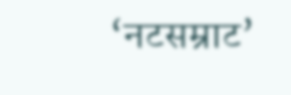‘नटसम्राट’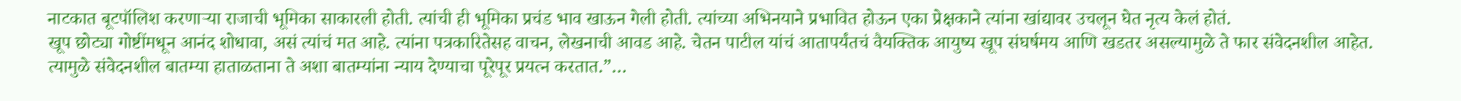नाटकात बूटपॉलिश करणाऱ्या राजाची भूमिका साकारली होती. त्यांची ही भूमिका प्रचंड भाव खाऊन गेली होती. त्यांच्या अभिनयाने प्रभावित होऊन एका प्रेक्षकाने त्यांना खांद्यावर उचलून घेत नृत्य केलं होतं.
खूप छोट्या गोष्टींमधून आनंद शोधावा, असं त्यांचं मत आहे. त्यांना पत्रकारितेसह वाचन, लेखनाची आवड आहे. चेतन पाटील यांचं आतापर्यंतचं वैयक्तिक आयुष्य खूप संघर्षमय आणि खडतर असल्यामुळे ते फार संवेदनशील आहेत. त्यामुळे संवेदनशील बातम्या हाताळताना ते अशा बातम्यांना न्याय देण्याचा पूरेपूर प्रयत्न करतात.”…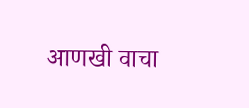आणखी वाचा